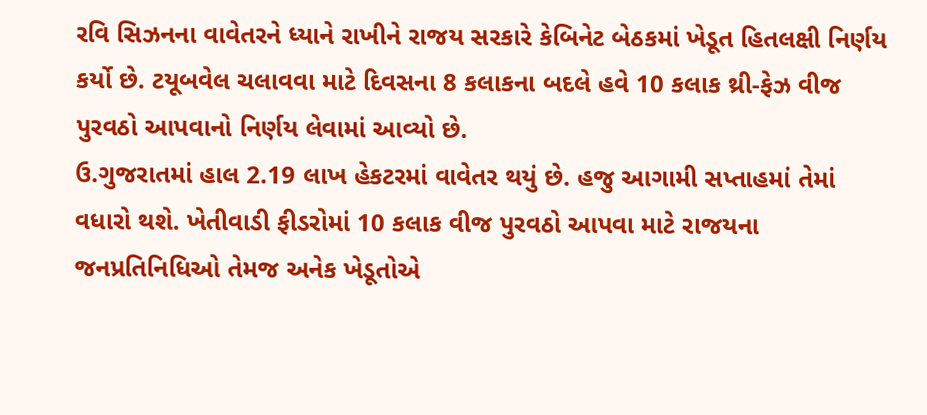રવિ સિઝનના વાવેતરને ધ્યાને રાખીને રાજય સરકારે કેબિનેટ બેઠકમાં ખેડૂત હિતલક્ષી નિર્ણય કર્યો છે. ટયૂબવેલ ચલાવવા માટે દિવસના 8 કલાકના બદલે હવે 10 કલાક થ્રી-ફેઝ વીજ પુરવઠો આપવાનો નિર્ણય લેવામાં આવ્યો છે.
ઉ.ગુજરાતમાં હાલ 2.19 લાખ હેકટરમાં વાવેતર થયું છે. હજુ આગામી સપ્તાહમાં તેમાં વધારો થશે. ખેતીવાડી ફીડરોમાં 10 કલાક વીજ પુરવઠો આપવા માટે રાજયના જનપ્રતિનિધિઓ તેમજ અનેક ખેડૂતોએ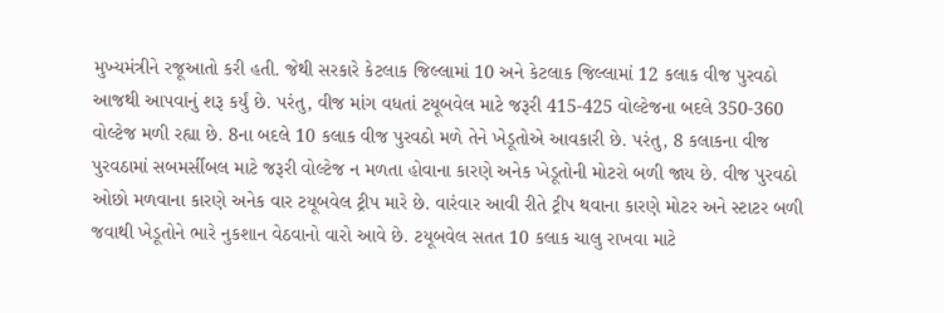મુખ્યમંત્રીને રજૂઆતો કરી હતી. જેથી સરકારે કેટલાક જિલ્લામાં 10 અને કેટલાક જિલ્લામાં 12 કલાક વીજ પુરવઠો આજથી આપવાનું શરૂ કર્યું છે. પરંતુ, વીજ માંગ વધતાં ટયૂબવેલ માટે જરૂરી 415-425 વોલ્ટેજના બદલે 350-360 વોલ્ટેજ મળી રહ્યા છે. 8ના બદલે 10 કલાક વીજ પુરવઠો મળે તેને ખેડૂતોએ આવકારી છે. પરંતુ, 8 કલાકના વીજ પુરવઠામાં સબમર્સીબલ માટે જરૂરી વોલ્ટેજ ન મળતા હોવાના કારણે અનેક ખેડૂતોની મોટરો બળી જાય છે. વીજ પુરવઠો ઓછો મળવાના કારણે અનેક વાર ટયૂબવેલ ટ્રીપ મારે છે. વારંવાર આવી રીતે ટ્રીપ થવાના કારણે મોટર અને સ્ટાટર બળી જવાથી ખેડૂતોને ભારે નુકશાન વેઠવાનો વારો આવે છે. ટયૂબવેલ સતત 10 કલાક ચાલુ રાખવા માટે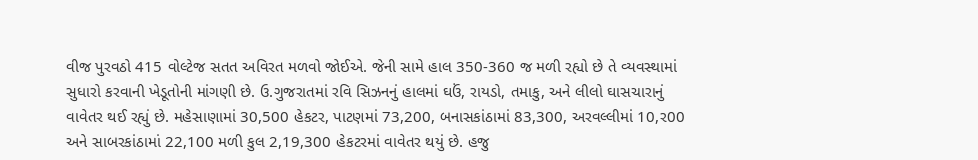વીજ પુરવઠો 415 વોલ્ટેજ સતત અવિરત મળવો જોઈએ. જેની સામે હાલ 350-360 જ મળી રહ્યો છે તે વ્યવસ્થામાં સુધારો કરવાની ખેડૂતોની માંગણી છે. ઉ.ગુજરાતમાં રવિ સિઝનનું હાલમાં ઘઉં, રાયડો, તમાકુ, અને લીલો ઘાસચારાનું વાવેતર થઈ રહ્યું છે. મહેસાણામાં 30,500 હેકટર, પાટણમાં 73,200, બનાસકાંઠામાં 83,300, અરવલ્લીમાં 10,ર00 અને સાબરકાંઠામાં 22,100 મળી કુલ 2,19,300 હેકટરમાં વાવેતર થયું છે. હજુ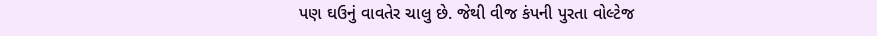પણ ઘઉનું વાવતેર ચાલુ છે. જેથી વીજ કંપની પુરતા વોલ્ટેજ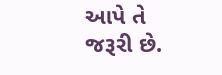આપે તે જરૂરી છે.